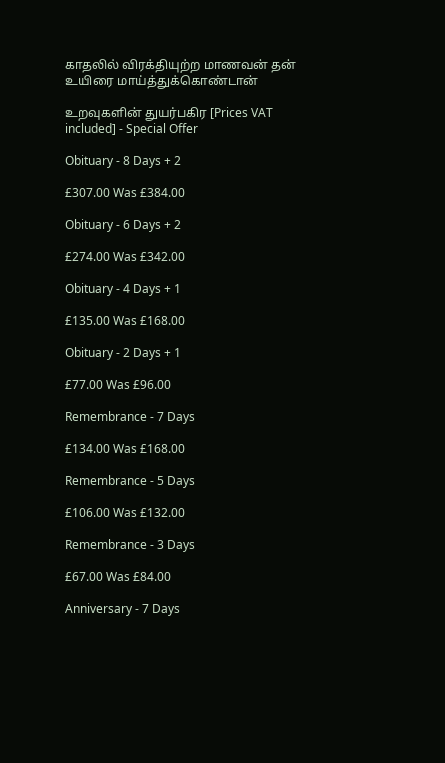காதலில் விரக்தியுற்ற மாணவன் தன் உயிரை மாய்த்துக்கொண்டான்

உறவுகளின் துயர்பகிர [Prices VAT included] - Special Offer

Obituary - 8 Days + 2

£307.00 Was £384.00

Obituary - 6 Days + 2

£274.00 Was £342.00

Obituary - 4 Days + 1

£135.00 Was £168.00

Obituary - 2 Days + 1

£77.00 Was £96.00

Remembrance - 7 Days

£134.00 Was £168.00

Remembrance - 5 Days

£106.00 Was £132.00

Remembrance - 3 Days

£67.00 Was £84.00

Anniversary - 7 Days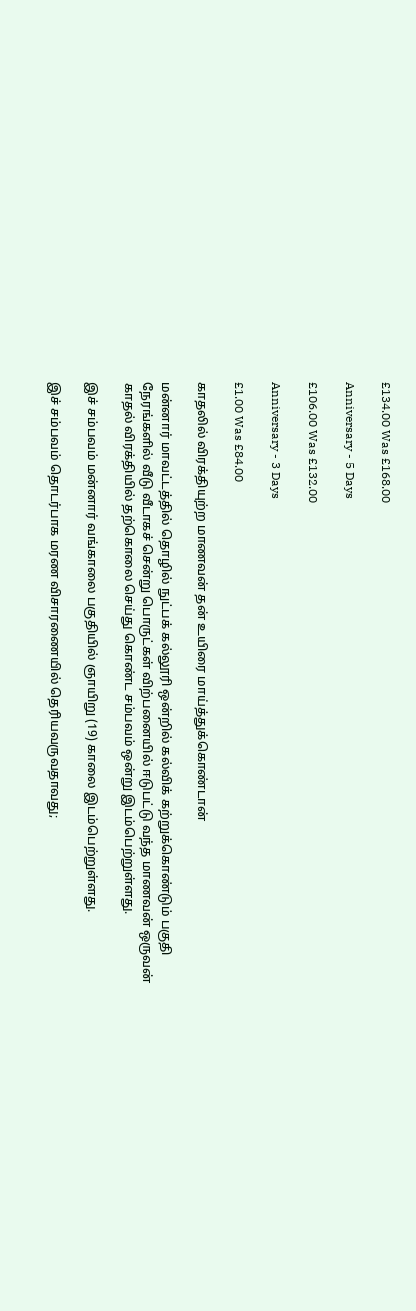£134.00 Was £168.00

Anniversary - 5 Days

£106.00 Was £132.00

Anniversary - 3 Days

£1.00 Was £84.00

காதலில் விரக்தியுற்ற மாணவன் தன் உயிரை மாய்த்துக்கொண்டான்

மன்னார் மாவட்டத்தில் தொழில் நுட்பக் கல்லூரி ஒன்றில் கல்விக் கற்றுக்கொண்டும் பகுதி நேரங்களில் வீடு வீடாகச் சென்று பொருட்கள் விற்பனையில் ஈடுபட்டு வந்த மாணவன் ஒருவன் காதல் விரக்தியில் தற்கொலை செய்து கொண்ட சம்பவம் ஒன்று இடம்பெற்றுள்ளது.

இச் சம்பவம் மன்னார் வங்காலை பகுதியில் ஞாயிறு (19) காலை இடம்பெற்றுள்ளது.

இச் சம்பவம் தொடர்பாக மரண விசாரணையில் தெரியவருவதாவது;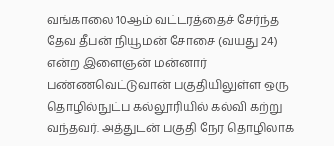வங்காலை 10ஆம் வட்டரத்தைச் சேர்ந்த தேவ தீபன் நியூமன் சோசை (வயது 24) என்ற இளைஞன் மன்னார் பண்ணவெட்டுவான் பகுதியிலுள்ள ஒரு தொழில்நுட்ப கல்லூரியில் கல்வி கற்று வந்தவர். அத்துடன் பகுதி நேர தொழிலாக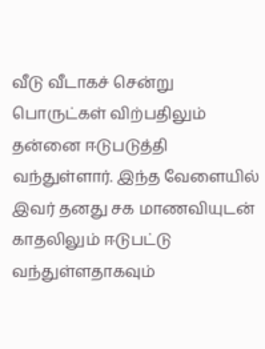வீடு வீடாகச் சென்று பொருட்கள் விற்பதிலும் தன்னை ஈடுபடுத்தி வந்துள்ளார். இந்த வேளையில் இவர் தனது சக மாணவியுடன் காதலிலும் ஈடுபட்டு வந்துள்ளதாகவும்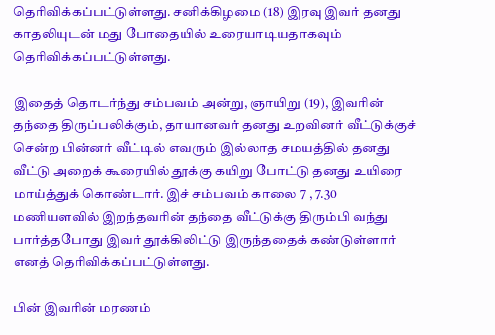தெரிவிக்கப்பட்டுள்ளது. சனிக்கிழமை (18) இரவு இவர் தனது காதலியுடன் மது போதையில் உரையாடியதாகவும் தெரிவிக்கப்பட்டுள்ளது.

இதைத் தொடர்ந்து சம்பவம் அன்று, ஞாயிறு (19), இவரின் தந்தை திருப்பலிக்கும், தாயானவர் தனது உறவினர் வீட்டுக்குச் சென்ற பின்னர் வீட்டில் எவரும் இல்லாத சமயத்தில் தனது வீட்டு அறைக் கூரையில் தூக்கு கயிறு போட்டு தனது உயிரை மாய்த்துக் கொண்டார். இச் சம்பவம் காலை 7 , 7.30 மணியளவில் இறந்தவரின் தந்தை வீட்டுக்கு திரும்பி வந்து பார்த்தபோது இவர் தூக்கிலிட்டு இருந்ததைக் கண்டுள்ளார் எனத் தெரிவிக்கப்பட்டுள்ளது.

பின் இவரின் மரணம்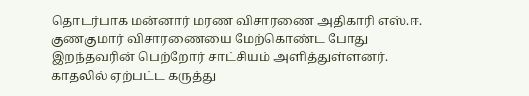தொடர்பாக மன்னார் மரண விசாரணை அதிகாரி எஸ்.ஈ. குணகுமார் விசாரணையை மேற்கொண்ட போது இறந்தவரின் பெற்றோர் சாட்சியம் அளித்துள்ளனர். காதலில் ஏற்பட்ட கருத்து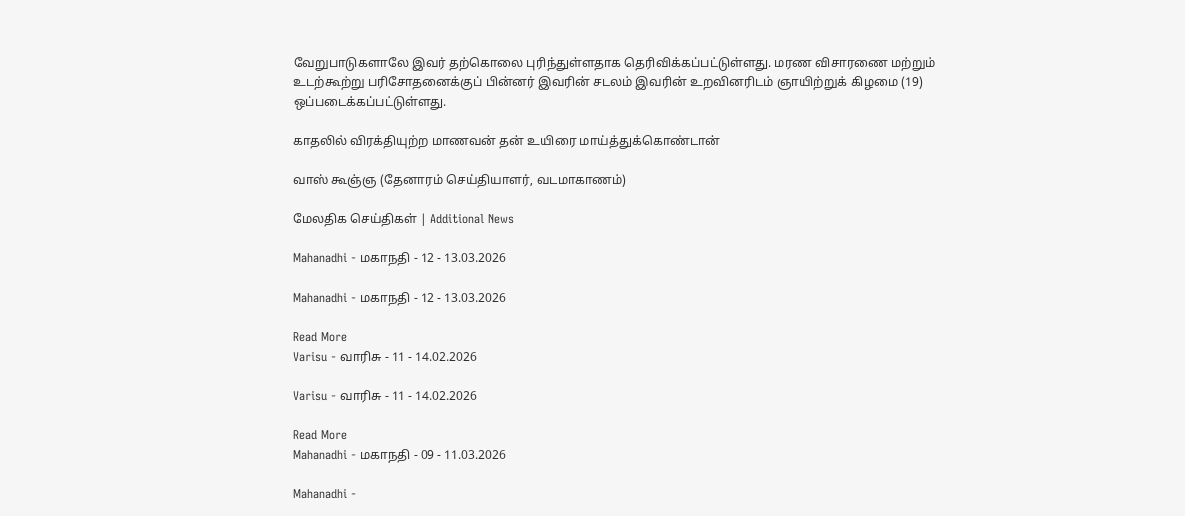வேறுபாடுகளாலே இவர் தற்கொலை புரிந்துள்ளதாக தெரிவிக்கப்பட்டுள்ளது. மரண விசாரணை மற்றும் உடற்கூற்று பரிசோதனைக்குப் பின்னர் இவரின் சடலம் இவரின் உறவினரிடம் ஞாயிற்றுக் கிழமை (19) ஒப்படைக்கப்பட்டுள்ளது.

காதலில் விரக்தியுற்ற மாணவன் தன் உயிரை மாய்த்துக்கொண்டான்

வாஸ் கூஞ்ஞ (தேனாரம் செய்தியாளர், வடமாகாணம்)

மேலதிக செய்திகள் | Additional News

Mahanadhi - மகாநதி - 12 - 13.03.2026

Mahanadhi - மகாநதி - 12 - 13.03.2026

Read More
Varisu - வாரிசு - 11 - 14.02.2026

Varisu - வாரிசு - 11 - 14.02.2026

Read More
Mahanadhi - மகாநதி - 09 - 11.03.2026

Mahanadhi -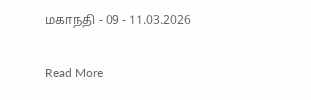மகாநதி - 09 - 11.03.2026

Read More